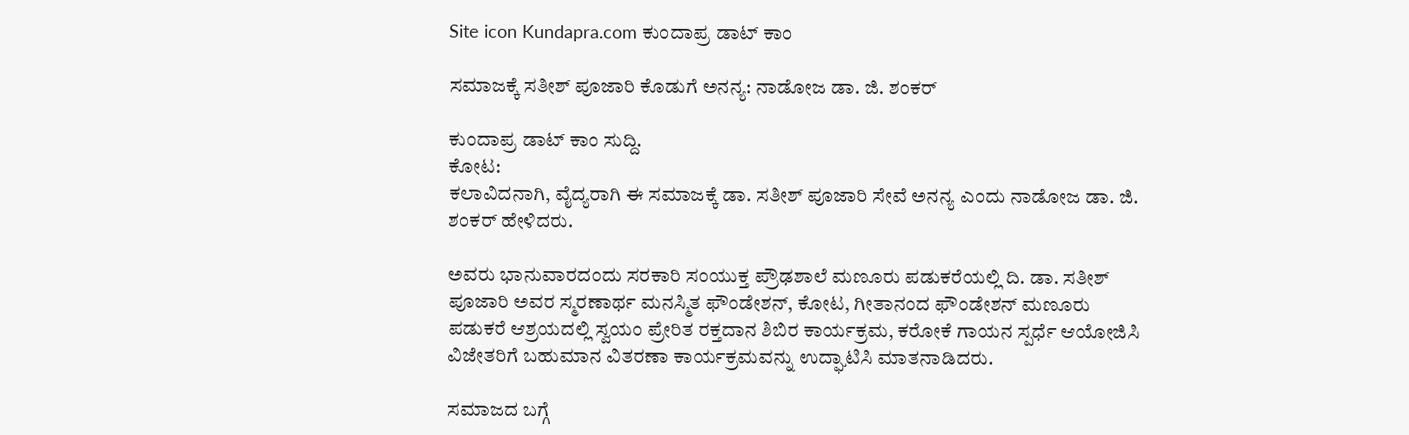Site icon Kundapra.com ಕುಂದಾಪ್ರ ಡಾಟ್ ಕಾಂ

ಸಮಾಜಕ್ಕೆ ಸತೀಶ್ ಪೂಜಾರಿ ಕೊಡುಗೆ ಅನನ್ಯ: ನಾಡೋಜ ಡಾ. ಜಿ. ಶಂಕರ್

ಕುಂದಾಪ್ರ ಡಾಟ್ ಕಾಂ ಸುದ್ದಿ.
ಕೋಟ:
ಕಲಾವಿದನಾಗಿ, ವೈದ್ಯರಾಗಿ ಈ ಸಮಾಜಕ್ಕೆ ಡಾ. ಸತೀಶ್ ಪೂಜಾರಿ ಸೇವೆ ಅನನ್ಯ ಎಂದು ನಾಡೋಜ ಡಾ. ಜಿ. ಶಂಕರ್ ಹೇಳಿದರು.

ಅವರು ಭಾನುವಾರದಂದು ಸರಕಾರಿ ಸಂಯುಕ್ತ ಪ್ರೌಢಶಾಲೆ ಮಣೂರು ಪಡುಕರೆಯಲ್ಲಿ ದಿ. ಡಾ. ಸತೀಶ್ ಪೂಜಾರಿ ಅವರ ಸ್ಮರಣಾರ್ಥ ಮನಸ್ಮಿತ ಫೌಂಡೇಶನ್, ಕೋಟ, ಗೀತಾನಂದ ಫೌಂಡೇಶನ್ ಮಣೂರು ಪಡುಕರೆ ಆಶ್ರಯದಲ್ಲಿ ಸ್ವಯಂ ಪ್ರೇರಿತ ರಕ್ತದಾನ ಶಿಬಿರ ಕಾರ್ಯಕ್ರಮ, ಕರೋಕೆ ಗಾಯನ ಸ್ಪರ್ಧೆ ಆಯೋಜಿಸಿ ವಿಜೇತರಿಗೆ ಬಹುಮಾನ ವಿತರಣಾ ಕಾರ್ಯಕ್ರಮವನ್ನು ಉದ್ಘಾಟಿಸಿ ಮಾತನಾಡಿದರು.

ಸಮಾಜದ ಬಗ್ಗೆ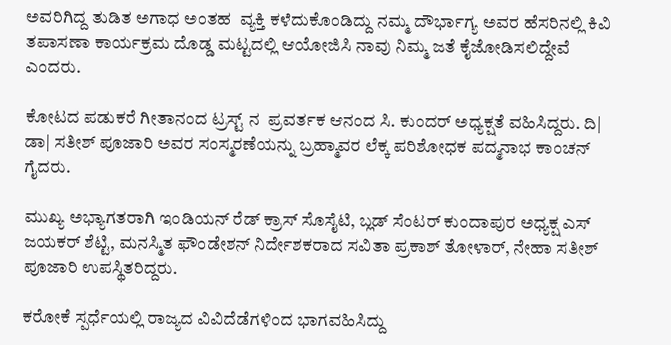ಅವರಿಗಿದ್ದ ತುಡಿತ ಅಗಾಧ ಅಂತಹ  ವ್ಯಕ್ತಿ ಕಳೆದುಕೊಂಡಿದ್ದು ನಮ್ಮ ದೌರ್ಭಾಗ್ಯ ಅವರ ಹೆಸರಿನಲ್ಲಿ ಕಿವಿ ತಪಾಸಣಾ ಕಾರ್ಯಕ್ರಮ ದೊಡ್ಡ ಮಟ್ಟದಲ್ಲಿ ಆಯೋಜಿಸಿ ನಾವು ನಿಮ್ಮ ಜತೆ ಕೈಜೋಡಿಸಲಿದ್ದೇವೆ ಎಂದರು.

ಕೋಟದ ಪಡುಕರೆ ಗೀತಾನಂದ ಟ್ರಸ್ಟ್ ನ  ಪ್ರವರ್ತಕ ಆನಂದ ಸಿ. ಕುಂದರ್ ಅಧ್ಯಕ್ಷತೆ ವಹಿಸಿದ್ದರು. ದಿ| ಡಾ| ಸತೀಶ್ ಪೂಜಾರಿ ಅವರ ಸಂಸ್ಮರಣೆಯನ್ನು ಬ್ರಹ್ಮಾವರ ಲೆಕ್ಕ ಪರಿಶೋಧಕ ಪದ್ಮನಾಭ ಕಾಂಚನ್ ಗೈದರು.

ಮುಖ್ಯ ಅಭ್ಯಾಗತರಾಗಿ ಇಂಡಿಯನ್ ರೆಡ್ ಕ್ರಾಸ್ ಸೊಸೈಟಿ, ಬ್ಲಡ್ ಸೆಂಟರ್ ಕುಂದಾಪುರ ಅಧ್ಯಕ್ಷ ಎಸ್ ಜಯಕರ್ ಶೆಟ್ಟಿ, ಮನಸ್ಮಿತ ಫೌಂಡೇಶನ್ ನಿರ್ದೇಶಕರಾದ ಸವಿತಾ ಪ್ರಕಾಶ್ ತೋಳಾರ್, ನೇಹಾ ಸತೀಶ್ ಪೂಜಾರಿ ಉಪಸ್ಥಿತರಿದ್ದರು.

ಕರೋಕೆ ಸ್ಪರ್ಧೆಯಲ್ಲಿ ರಾಜ್ಯದ ವಿವಿದೆಡೆಗಳಿಂದ ಭಾಗವಹಿಸಿದ್ದು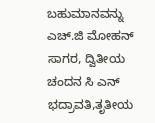ಬಹುಮಾನವನ್ನು ಎಚ್.ಜಿ ಮೋಹನ್ ಸಾಗರ, ದ್ವಿತೀಯ ಚಂದನ ಸಿ ಎನ್ ಭದ್ರಾವತಿ,ತೃತೀಯ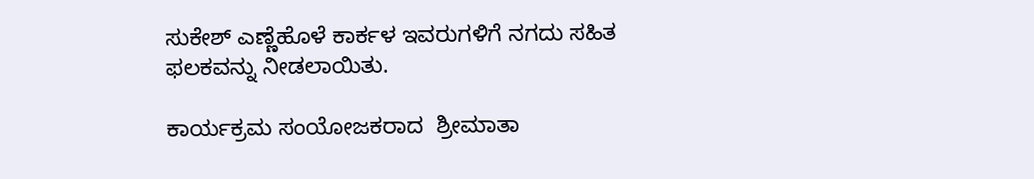ಸುಕೇಶ್ ಎಣ್ಣೆಹೊಳೆ ಕಾರ್ಕಳ ಇವರುಗಳಿಗೆ ನಗದು ಸಹಿತ ಫಲಕವನ್ನು ನೀಡಲಾಯಿತು.

ಕಾರ್ಯಕ್ರಮ ಸಂಯೋಜಕರಾದ  ಶ್ರೀಮಾತಾ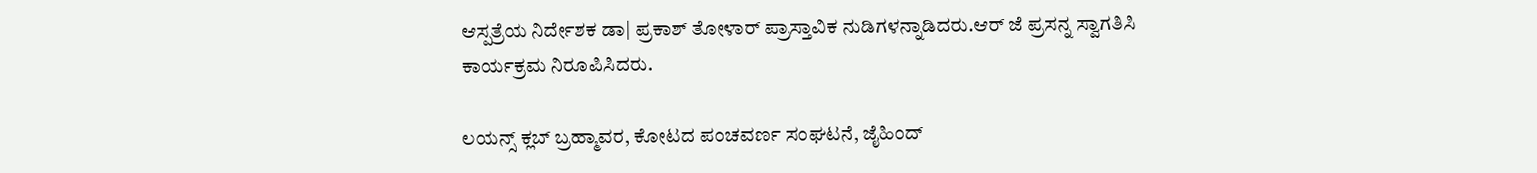ಆಸ್ಪತ್ರೆಯ ನಿರ್ದೇಶಕ ಡಾ| ಪ್ರಕಾಶ್ ತೋಳಾರ್ ಪ್ರಾಸ್ತಾವಿಕ ನುಡಿಗಳನ್ನಾಡಿದರು.ಆರ್ ಜೆ ಪ್ರಸನ್ನ ಸ್ವಾಗತಿಸಿ ಕಾರ್ಯಕ್ರಮ ನಿರೂಪಿಸಿದರು.

ಲಯನ್ಸ್ ಕ್ಲಬ್ ಬ್ರಹ್ಮಾವರ, ಕೋಟದ ಪಂಚವರ್ಣ ಸಂಘಟನೆ, ಜೈಹಿಂದ್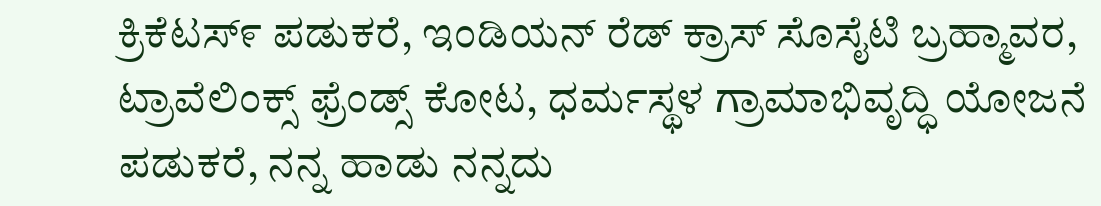ಕ್ರಿಕೆಟಸ್೯ ಪಡುಕರೆ, ಇಂಡಿಯನ್ ರೆಡ್ ಕ್ರಾಸ್ ಸೊಸೈಟಿ ಬ್ರಹ್ಮಾವರ, ಟ್ರಾವೆಲಿಂಕ್ಸ್ ಫ್ರೆಂಡ್ಸ್ ಕೋಟ, ಧರ್ಮಸ್ಥಳ ಗ್ರಾಮಾಭಿವೃದ್ಧಿ ಯೋಜನೆ ಪಡುಕರೆ, ನನ್ನ ಹಾಡು ನನ್ನದು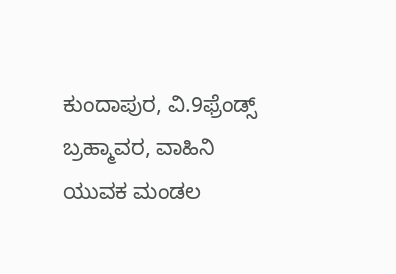ಕುಂದಾಪುರ, ವಿ.9ಫ್ರೆಂಡ್ಸ್ ಬ್ರಹ್ಮಾವರ, ವಾಹಿನಿ ಯುವಕ ಮಂಡಲ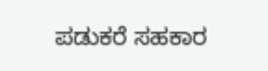ಪಡುಕರೆ ಸಹಕಾರ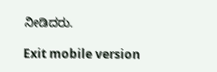ನೀಡಿದರು.

Exit mobile version